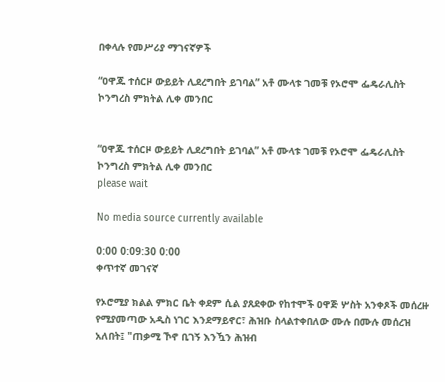በቀላሉ የመሥሪያ ማገናኛዎች

“ዐዋጁ ተሰርዞ ውይይት ሊደረግበት ይገባል” አቶ ሙላቱ ገመቹ የኦሮሞ ፌዴራሊስት ኮንግረስ ምክትል ሊቀ መንበር


“ዐዋጁ ተሰርዞ ውይይት ሊደረግበት ይገባል” አቶ ሙላቱ ገመቹ የኦሮሞ ፌዴራሊስት ኮንግረስ ምክትል ሊቀ መንበር
please wait

No media source currently available

0:00 0:09:30 0:00
ቀጥተኛ መገናኛ

የኦሮሚያ ክልል ምክር ቤት ቀደም ሲል ያጸደቀው የከተሞች ዐዋጅ ሦስት አንቀጾች መሰረዙ የሚያመጣው አዲስ ነገር እንደማይኖር፣ ሕዝቡ ስላልተቀበለው ሙሉ በሙሉ መሰረዝ አለበት፤ "ጠቃሚ ኾኖ ቢገኝ እንዃን ሕዝብ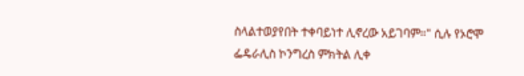ስላልተወያየበት ተቀባይነተ ሊኖረው አይገባም።" ሲሉ የኦሮሞ ፌዴራሊስ ኮንግረስ ምክትል ሊቀ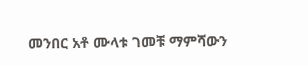መንበር አቶ ሙላቱ ገመቹ ማምሻውን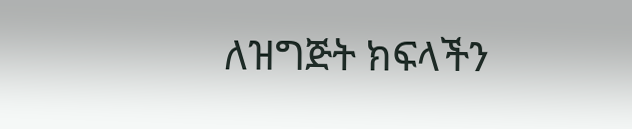ለዝግጅት ክፍላችን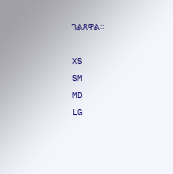ገልጸዋል።

XS
SM
MD
LG